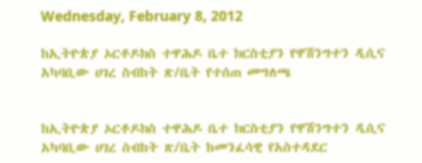Wednesday, February 8, 2012

ከኢትዮጵያ ኦርቶዶክስ ተዋሕዶ ቤተ ክርስቲያን የዋሽንግተን ዲሲና አካባቢው ሀገረ ስብከት ጽ/ቤት የተሰጠ መግለጫ


ከኢትዮጵያ ኦርቶዶክስ ተዋሕዶ ቤተ ክርስቲያን የዋሽንግተን ዲሲና አካባቢው ሀገረ ስብከት ጽ/ቤት ከመንፈሳዊ የአስተዳደር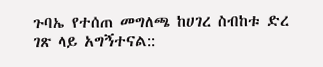ጉባኤ የተሰጠ መግለጫ ከሀገረ ስብከቱ ድረ ገጽ ላይ አግኝተናል::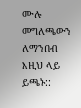ሙሉ መግለጫውን ለማንበብ እዚህ ላይ ይጫኑ::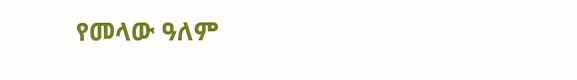የመላው ዓለም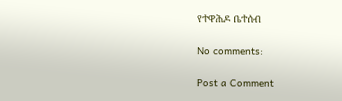የተዋሕዶ ቤተሰብ

No comments:

Post a Comment